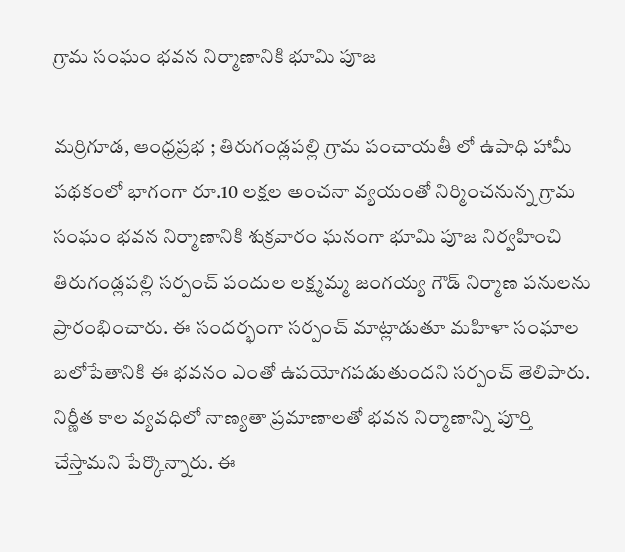గ్రామ సంఘం భవన నిర్మాణానికి భూమి పూజ

మర్రిగూడ, ఆంధ్రప్రభ ; తిరుగండ్లపల్లి గ్రామ పంచాయతీ లో ఉపాధి హామీ పథకంలో భాగంగా రూ.10 లక్షల అంచనా వ్యయంతో నిర్మించనున్న గ్రామ సంఘం భవన నిర్మాణానికి శుక్రవారం ఘనంగా భూమి పూజ నిర్వహించి తిరుగండ్లపల్లి సర్పంచ్ పందుల లక్ష్మమ్మ జంగయ్య గౌడ్ నిర్మాణ పనులను ప్రారంభించారు. ఈ సందర్భంగా సర్పంచ్ మాట్లాడుతూ మహిళా సంఘాల బలోపేతానికి ఈ భవనం ఎంతో ఉపయోగపడుతుందని సర్పంచ్ తెలిపారు. నిర్ణీత కాల వ్యవధిలో నాణ్యతా ప్రమాణాలతో భవన నిర్మాణాన్ని పూర్తి చేస్తామని పేర్కొన్నారు. ఈ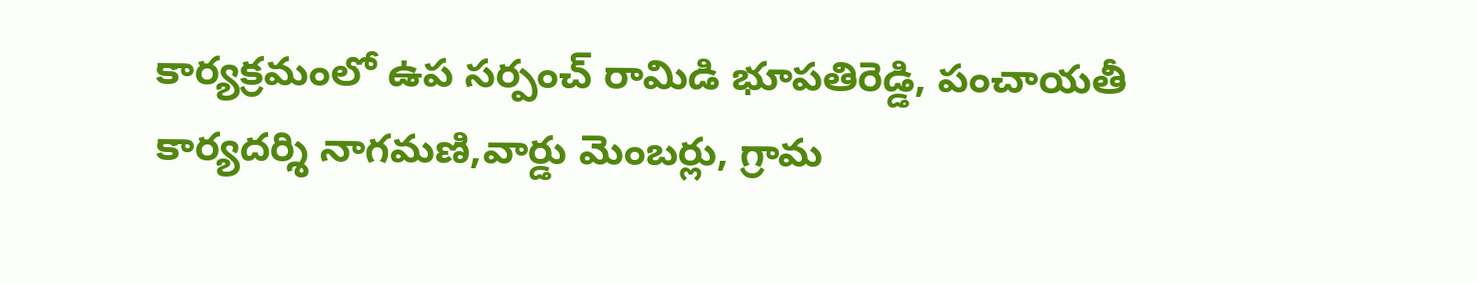కార్యక్రమంలో ఉప సర్పంచ్ రామిడి భూపతిరెడ్డి, పంచాయతీ కార్యదర్శి నాగమణి,వార్డు మెంబర్లు, గ్రామ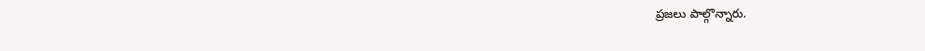ప్రజలు పాల్గొన్నారు.